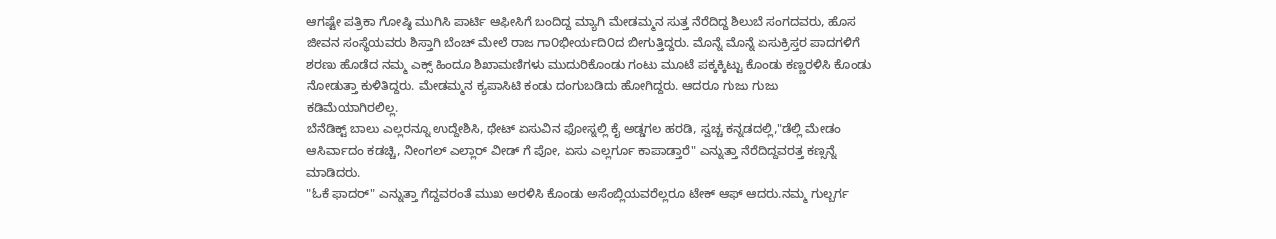ಆಗಷ್ಟೇ ಪತ್ರಿಕಾ ಗೋಷ್ಠಿ ಮುಗಿಸಿ ಪಾರ್ಟಿ ಆಫೀಸಿಗೆ ಬಂದಿದ್ದ ಮ್ಯಾಗಿ ಮೇಡಮ್ಮನ ಸುತ್ತ ನೆರೆದಿದ್ದ ಶಿಲುಬೆ ಸಂಗದವರು, ಹೊಸ ಜೀವನ ಸಂಸ್ಥೆಯವರು ಶಿಸ್ತಾಗಿ ಬೆಂಚ್ ಮೇಲೆ ರಾಜ ಗಾ೦ಭೀರ್ಯದಿ೦ದ ಬೀಗುತ್ತಿದ್ದರು. ಮೊನ್ನೆ ಮೊನ್ನೆ ಏಸುಕ್ರಿಸ್ತರ ಪಾದಗಳಿಗೆ ಶರಣು ಹೊಡೆದ ನಮ್ಮ ಎಕ್ಸ್ ಹಿಂದೂ ಶಿಖಾಮಣಿಗಳು ಮುದುರಿಕೊಂಡು ಗಂಟು ಮೂಟೆ ಪಕ್ಕಕ್ಕಿಟ್ಟು ಕೊಂಡು ಕಣ್ಣರಳಿಸಿ ಕೊಂಡು ನೋಡುತ್ತಾ ಕುಳಿತಿದ್ದರು. ಮೇಡಮ್ಮನ ಕ್ಯಪಾಸಿಟಿ ಕಂಡು ದಂಗುಬಡಿದು ಹೋಗಿದ್ದರು. ಆದರೂ ಗುಜು ಗುಜು ಕಡಿಮೆಯಾಗಿರಲಿಲ್ಲ.
ಬೆನೆಡಿಕ್ಟ್ ಬಾಲು ಎಲ್ಲರನ್ನೂ ಉದ್ದೇಶಿಸಿ, ಥೇಟ್ ಏಸುವಿನ ಫೋಸ್ನಲ್ಲಿ ಕೈ ಅಡ್ಡಗಲ ಹರಡಿ, ಸ್ವಚ್ಚ ಕನ್ನಡದಲ್ಲಿ,"ಡೆಲ್ಲಿ ಮೇಡಂ ಆಸಿರ್ವಾದಂ ಕಡಚ್ಚಿ, ನೀಂಗಲ್ ಎಲ್ಲಾರ್ ವೀಡ್ ಗೆ ಪೋ, ಏಸು ಎಲ್ಲರ್ಗೂ ಕಾಪಾಡ್ತಾರೆ" ಎನ್ನುತ್ತಾ ನೆರೆದಿದ್ದವರತ್ತ ಕಣ್ಸನ್ನೆ ಮಾಡಿದರು.
"ಓಕೆ ಫಾದರ್" ಎನ್ನುತ್ತಾ ಗೆದ್ದವರಂತೆ ಮುಖ ಅರಳಿಸಿ ಕೊಂಡು ಅಸೆಂಬ್ಲಿಯವರೆಲ್ಲರೂ ಟೇಕ್ ಆಫ್ ಆದರು.ನಮ್ಮ ಗುಲ್ಬರ್ಗ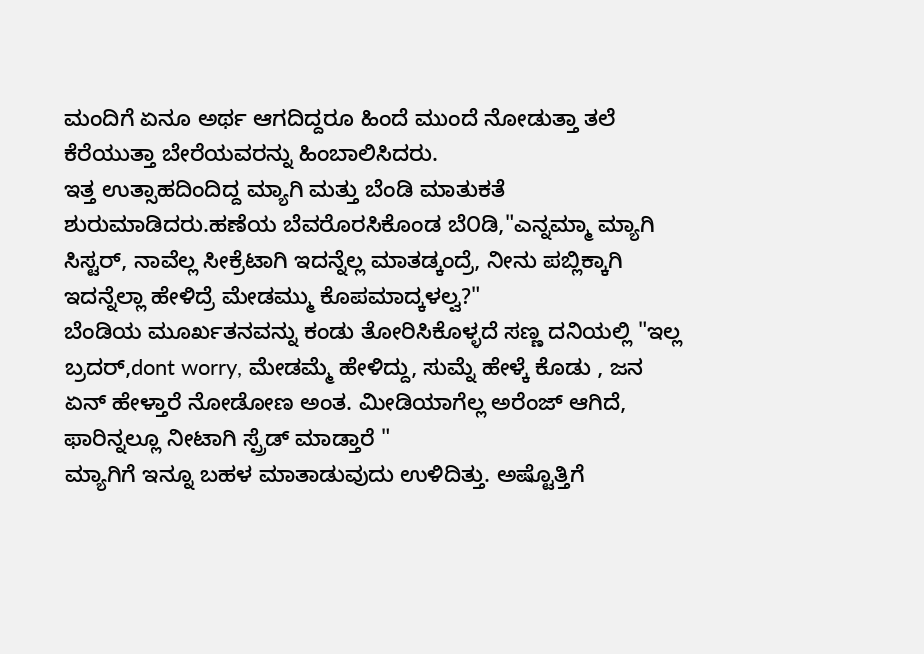ಮಂದಿಗೆ ಏನೂ ಅರ್ಥ ಆಗದಿದ್ದರೂ ಹಿಂದೆ ಮುಂದೆ ನೋಡುತ್ತಾ ತಲೆ ಕೆರೆಯುತ್ತಾ ಬೇರೆಯವರನ್ನು ಹಿಂಬಾಲಿಸಿದರು.
ಇತ್ತ ಉತ್ಸಾಹದಿಂದಿದ್ದ ಮ್ಯಾಗಿ ಮತ್ತು ಬೆಂಡಿ ಮಾತುಕತೆ ಶುರುಮಾಡಿದರು.ಹಣೆಯ ಬೆವರೊರಸಿಕೊಂಡ ಬೆ೦ಡಿ,"ಎನ್ನಮ್ಮಾ ಮ್ಯಾಗಿ ಸಿಸ್ಟರ್, ನಾವೆಲ್ಲ ಸೀಕ್ರೆಟಾಗಿ ಇದನ್ನೆಲ್ಲ ಮಾತಡ್ಕಂದ್ರೆ, ನೀನು ಪಬ್ಲಿಕ್ಕಾಗಿ ಇದನ್ನೆಲ್ಲಾ ಹೇಳಿದ್ರೆ ಮೇಡಮ್ಮು ಕೊಪಮಾದ್ಕಳಲ್ವ?"
ಬೆಂಡಿಯ ಮೂರ್ಖತನವನ್ನು ಕಂಡು ತೋರಿಸಿಕೊಳ್ಳದೆ ಸಣ್ಣ ದನಿಯಲ್ಲಿ "ಇಲ್ಲ ಬ್ರದರ್,dont worry, ಮೇಡಮ್ಮೆ ಹೇಳಿದ್ದು, ಸುಮ್ನೆ ಹೇಳ್ಕೆ ಕೊಡು , ಜನ ಏನ್ ಹೇಳ್ತಾರೆ ನೋಡೋಣ ಅಂತ. ಮೀಡಿಯಾಗೆಲ್ಲ ಅರೆಂಜ್ ಆಗಿದೆ, ಫಾರಿನ್ನಲ್ಲೂ ನೀಟಾಗಿ ಸ್ಪ್ರೆಡ್ ಮಾಡ್ತಾರೆ "
ಮ್ಯಾಗಿಗೆ ಇನ್ನೂ ಬಹಳ ಮಾತಾಡುವುದು ಉಳಿದಿತ್ತು. ಅಷ್ಟೊತ್ತಿಗೆ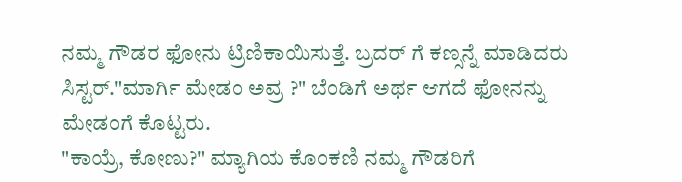ನಮ್ಮ ಗೌಡರ ಫೋನು ಟ್ರಿಣಿಕಾಯಿಸುತ್ತೆ. ಬ್ರದರ್ ಗೆ ಕಣ್ಸನ್ನೆ ಮಾಡಿದರು ಸಿಸ್ಟರ್."ಮಾರ್ಗಿ ಮೇಡಂ ಅವ್ರ ?" ಬೆಂಡಿಗೆ ಅರ್ಥ ಆಗದೆ ಫೋನನ್ನು ಮೇಡಂಗೆ ಕೊಟ್ಟರು.
"ಕಾಯ್ರೆ, ಕೋಣು?" ಮ್ಯಾಗಿಯ ಕೊಂಕಣಿ ನಮ್ಮ ಗೌಡರಿಗೆ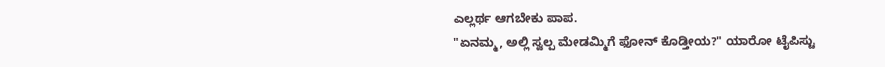ಎಲ್ಲರ್ಥ ಆಗಬೇಕು ಪಾಪ.
"ಏನಮ್ಮ, ಅಲ್ಲಿ ಸ್ವಲ್ಪ ಮೇಡಮ್ಮಿಗೆ ಫೋನ್ ಕೊಡ್ತೀಯ?" ಯಾರೋ ಟೈಪಿಸ್ಟು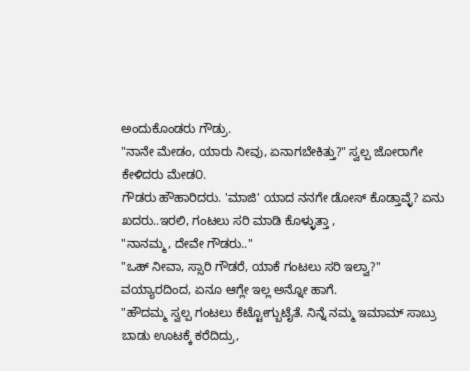ಅಂದುಕೊಂಡರು ಗೌಡ್ರು.
"ನಾನೇ ಮೇಡಂ, ಯಾರು ನೀವು, ಏನಾಗಬೇಕಿತ್ತು?" ಸ್ವಲ್ಪ ಜೋರಾಗೇ ಕೇಳಿದರು ಮೇಡ೦.
ಗೌಡರು ಹೌಹಾರಿದರು. 'ಮಾಜಿ' ಯಾದ ನನಗೇ ಡೋಸ್ ಕೊಡ್ತಾವ್ಳೆ? ಏನು ಖದರು..ಇರಲಿ, ಗಂಟಲು ಸರಿ ಮಾಡಿ ಕೊಳ್ಳುತ್ತಾ ,
"ನಾನಮ್ಮ, ದೇವೇ ಗೌಡರು.."
"ಒಹ್ ನೀವಾ, ಸ್ಸಾರಿ ಗೌಡರೆ, ಯಾಕೆ ಗಂಟಲು ಸರಿ ಇಲ್ವಾ?" ವಯ್ಯಾರದಿಂದ, ಏನೂ ಆಗ್ಲೇ ಇಲ್ಲ ಅನ್ನೋ ಹಾಗೆ.
"ಹೌದಮ್ಮ ಸ್ವಲ್ಪ ಗಂಟಲು ಕೆಟ್ಟೋಗ್ಬುಟೈತೆ. ನಿನ್ನೆ ನಮ್ಮ ಇಮಾಮ್ ಸಾಬ್ರು ಬಾಡು ಊಟಕ್ಕೆ ಕರೆದಿದ್ರು,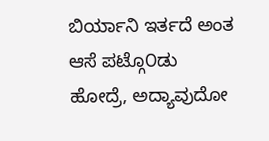ಬಿರ್ಯಾನಿ ಇರ್ತದೆ ಅಂತ ಆಸೆ ಪಟ್ಗೊ೦ಡು ಹೋದ್ರೆ, ಅದ್ಯಾವುದೋ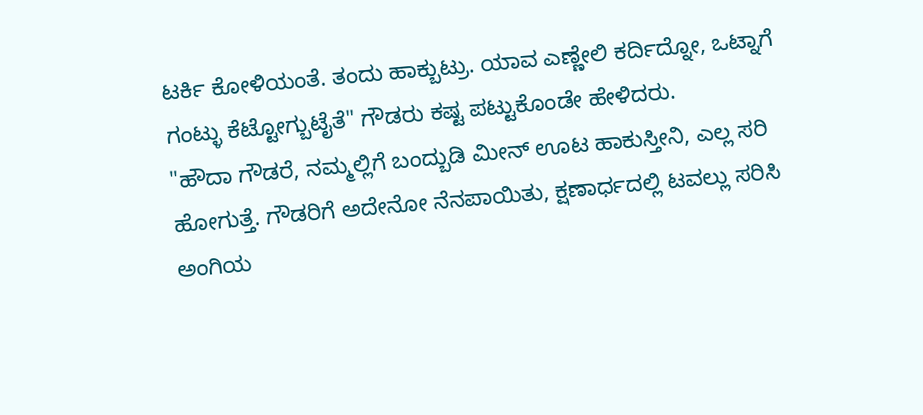ಟರ್ಕಿ ಕೋಳಿಯಂತೆ. ತಂದು ಹಾಕ್ಬುಟ್ರು. ಯಾವ ಎಣ್ಣೇಲಿ ಕರ್ದಿದ್ನೋ, ಒಟ್ನಾಗೆ ಗಂಟ್ಳು ಕೆಟ್ಟೋಗ್ಬುಟೈತೆ" ಗೌಡರು ಕಷ್ಟ ಪಟ್ಟುಕೊಂಡೇ ಹೇಳಿದರು.
"ಹೌದಾ ಗೌಡರೆ, ನಮ್ಮಲ್ಲಿಗೆ ಬಂದ್ಬುಡಿ ಮೀನ್ ಊಟ ಹಾಕುಸ್ತೀನಿ, ಎಲ್ಲ ಸರಿ ಹೋಗುತ್ತೆ. ಗೌಡರಿಗೆ ಅದೇನೋ ನೆನಪಾಯಿತು, ಕ್ಷಣಾರ್ಧದಲ್ಲಿ ಟವಲ್ಲು ಸರಿಸಿ ಅಂಗಿಯ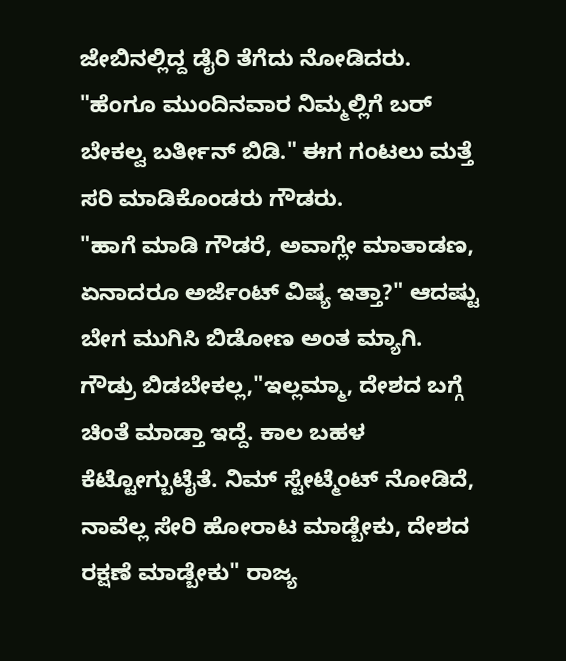ಜೇಬಿನಲ್ಲಿದ್ದ ಡೈರಿ ತೆಗೆದು ನೋಡಿದರು. "ಹೆಂಗೂ ಮುಂದಿನವಾರ ನಿಮ್ಮಲ್ಲಿಗೆ ಬರ್ ಬೇಕಲ್ವ ಬರ್ತೀನ್ ಬಿಡಿ." ಈಗ ಗಂಟಲು ಮತ್ತೆ ಸರಿ ಮಾಡಿಕೊಂಡರು ಗೌಡರು.
"ಹಾಗೆ ಮಾಡಿ ಗೌಡರೆ, ಅವಾಗ್ಲೇ ಮಾತಾಡಣ, ಏನಾದರೂ ಅರ್ಜೆಂಟ್ ವಿಷ್ಯ ಇತ್ತಾ?" ಆದಷ್ಟು ಬೇಗ ಮುಗಿಸಿ ಬಿಡೋಣ ಅಂತ ಮ್ಯಾಗಿ.
ಗೌಡ್ರು ಬಿಡಬೇಕಲ್ಲ,"ಇಲ್ಲಮ್ಮಾ, ದೇಶದ ಬಗ್ಗೆ ಚಿಂತೆ ಮಾಡ್ತಾ ಇದ್ದೆ. ಕಾಲ ಬಹಳ ಕೆಟ್ಟೋಗ್ಬುಟೈತೆ. ನಿಮ್ ಸ್ಟೇಟ್ಮೆಂಟ್ ನೋಡಿದೆ, ನಾವೆಲ್ಲ ಸೇರಿ ಹೋರಾಟ ಮಾಡ್ಬೇಕು, ದೇಶದ ರಕ್ಷಣೆ ಮಾಡ್ಬೇಕು" ರಾಜ್ಯ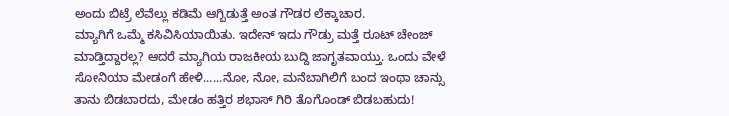ಅಂದು ಬಿಟ್ರೆ ಲೆವೆಲ್ಲು ಕಡಿಮೆ ಆಗ್ಬಿಡುತ್ತೆ ಅಂತ ಗೌಡರ ಲೆಕ್ಕಾಚಾರ.
ಮ್ಯಾಗಿಗೆ ಒಮ್ಮೆ ಕಸಿವಿಸಿಯಾಯಿತು. ಇದೇನ್ ಇದು ಗೌಡ್ರು ಮತ್ತೆ ರೂಟ್ ಚೇಂಜ್ ಮಾಡ್ತಿದ್ದಾರಲ್ಲ? ಆದರೆ ಮ್ಯಾಗಿಯ ರಾಜಕೀಯ ಬುದ್ದಿ ಜಾಗೃತವಾಯ್ತು. ಒಂದು ವೇಳೆ ಸೋನಿಯಾ ಮೇಡಂಗೆ ಹೇಳಿ......ನೋ, ನೋ, ಮನೆಬಾಗಿಲಿಗೆ ಬಂದ ಇಂಥಾ ಚಾನ್ಸು ತಾನು ಬಿಡಬಾರದು, ಮೇಡಂ ಹತ್ತಿರ ಶಭಾಸ್ ಗಿರಿ ತೊಗೊಂಡ್ ಬಿಡಬಹುದು!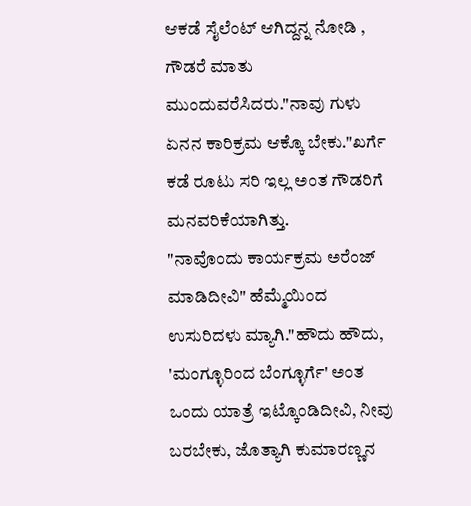ಆಕಡೆ ಸೈಲೆಂಟ್ ಆಗಿದ್ದನ್ನ ನೋಡಿ , ಗೌಡರೆ ಮಾತು ಮುಂದುವರೆಸಿದರು."ನಾವು ಗುಳು ಏನನ ಕಾರಿಕ್ರಮ ಆಕ್ಕೊ ಬೇಕು."ಖರ್ಗೆ ಕಡೆ ರೂಟು ಸರಿ ಇಲ್ಲ ಅಂತ ಗೌಡರಿಗೆ ಮನವರಿಕೆಯಾಗಿತ್ತು.
"ನಾವೊಂದು ಕಾರ್ಯಕ್ರಮ ಅರೆಂಜ್ ಮಾಡಿದೀವಿ" ಹೆಮ್ಮೆಯಿಂದ ಉಸುರಿದಳು ಮ್ಯಾಗಿ."ಹೌದು ಹೌದು, 'ಮಂಗ್ಳೂರಿಂದ ಬೆಂಗ್ಳೂರ್ಗೆ' ಅಂತ ಒಂದು ಯಾತ್ರೆ ಇಟ್ಕೊಂಡಿದೀವಿ, ನೀವು ಬರಬೇಕು, ಜೊತ್ಯಾಗಿ ಕುಮಾರಣ್ಣನ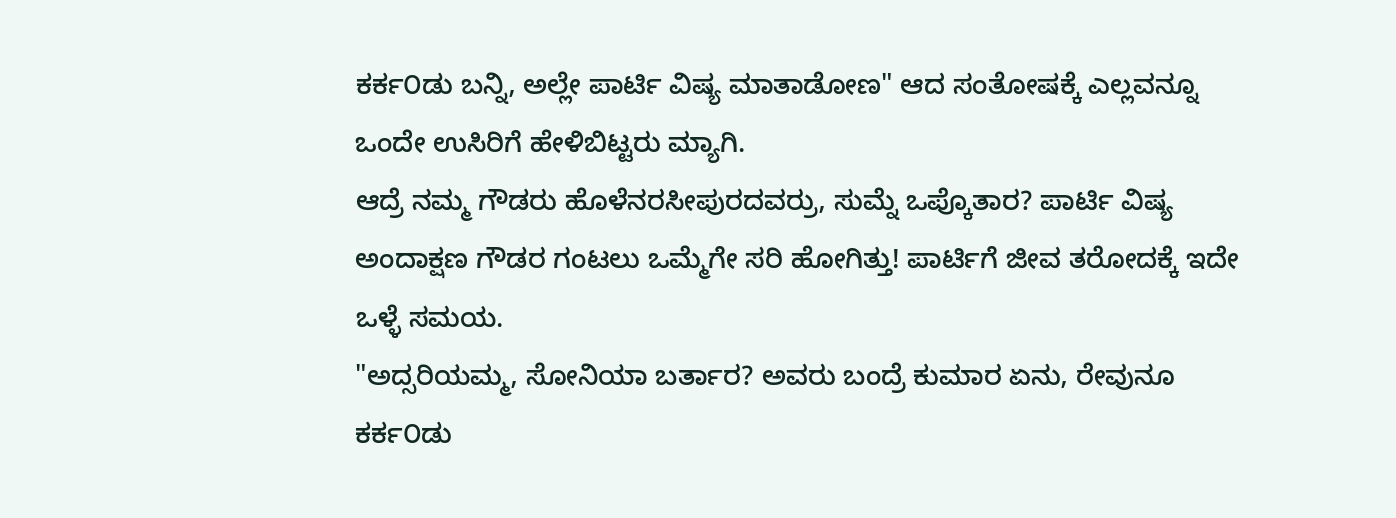ಕರ್ಕ೦ಡು ಬನ್ನಿ, ಅಲ್ಲೇ ಪಾರ್ಟಿ ವಿಷ್ಯ ಮಾತಾಡೋಣ" ಆದ ಸಂತೋಷಕ್ಕೆ ಎಲ್ಲವನ್ನೂ ಒಂದೇ ಉಸಿರಿಗೆ ಹೇಳಿಬಿಟ್ಟರು ಮ್ಯಾಗಿ.
ಆದ್ರೆ ನಮ್ಮ ಗೌಡರು ಹೊಳೆನರಸೀಪುರದವರ್ರು, ಸುಮ್ನೆ ಒಪ್ಕೊತಾರ? ಪಾರ್ಟಿ ವಿಷ್ಯ ಅಂದಾಕ್ಷಣ ಗೌಡರ ಗಂಟಲು ಒಮ್ಮೆಗೇ ಸರಿ ಹೋಗಿತ್ತು! ಪಾರ್ಟಿಗೆ ಜೀವ ತರೋದಕ್ಕೆ ಇದೇ ಒಳ್ಳೆ ಸಮಯ.
"ಅದ್ಸರಿಯಮ್ಮ, ಸೋನಿಯಾ ಬರ್ತಾರ? ಅವರು ಬಂದ್ರೆ ಕುಮಾರ ಏನು, ರೇವುನೂ ಕರ್ಕ೦ಡು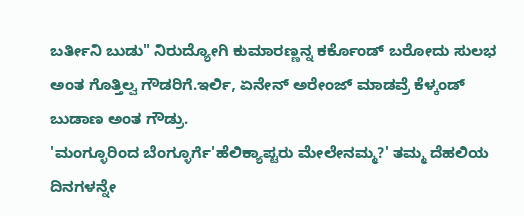ಬರ್ತೀನಿ ಬುಡು" ನಿರುದ್ಯೋಗಿ ಕುಮಾರಣ್ಣನ್ನ ಕರ್ಕೊಂಡ್ ಬರೋದು ಸುಲಭ ಅಂತ ಗೊತ್ತಿಲ್ವ ಗೌಡರಿಗೆ.ಇರ್ಲಿ, ಏನೇನ್ ಅರೇಂಜ್ ಮಾಡವ್ರೆ ಕೆಳ್ಕಂಡ್ ಬುಡಾಣ ಅಂತ ಗೌಡ್ರು.
'ಮಂಗ್ಳೂರಿಂದ ಬೆಂಗ್ಳೂರ್ಗೆ'ಹೆಲಿಕ್ಯಾಪ್ಟರು ಮೇಲೇನಮ್ಮ?' ತಮ್ಮ ದೆಹಲಿಯ ದಿನಗಳನ್ನೇ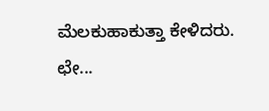ಮೆಲಕುಹಾಕುತ್ತಾ ಕೇಳಿದರು. ಛೇ...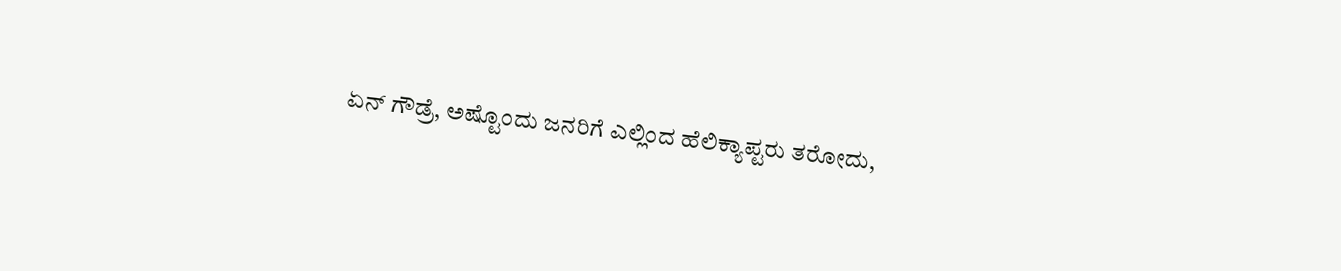ಏನ್ ಗೌಡ್ರೆ, ಅಷ್ಟೊಂದು ಜನರಿಗೆ ಎಲ್ಲಿಂದ ಹೆಲಿಕ್ಯಾಪ್ಟರು ತರೋದು,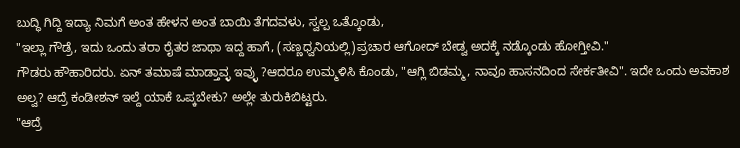ಬುದ್ಧಿ ಗಿದ್ದಿ ಇದ್ಯಾ ನಿಮಗೆ ಅಂತ ಹೇಳನ ಅಂತ ಬಾಯಿ ತೆಗದವಳು, ಸ್ವಲ್ಪ ಒತ್ಕೊಂಡು,
"ಇಲ್ಲಾ ಗೌಡ್ರೆ, ಇದು ಒಂದು ತರಾ ರೈತರ ಜಾಥಾ ಇದ್ದ ಹಾಗೆ, (ಸಣ್ಣಧ್ವನಿಯಲ್ಲಿ)ಪ್ರಚಾರ ಆಗೋದ್ ಬೇಡ್ವ ಅದಕ್ಕೆ ನಡ್ಕೊಂಡು ಹೋಗ್ತೀವಿ."
ಗೌಡರು ಹೌಹಾರಿದರು. ಏನ್ ತಮಾಷೆ ಮಾಡ್ತಾವ್ಳ ಇವ್ಳು ?ಆದರೂ ಉಮ್ಮಳಿಸಿ ಕೊಂಡು, "ಆಗ್ಲಿ ಬಿಡಮ್ಮ, ನಾವೂ ಹಾಸನದಿಂದ ಸೇರ್ಕತೀವಿ". ಇದೇ ಒಂದು ಅವಕಾಶ ಅಲ್ವ? ಆದ್ರೆ ಕಂಡೀಶನ್ ಇಲ್ದೆ ಯಾಕೆ ಒಪ್ಕಬೇಕು? ಅಲ್ಲೇ ತುರುಕಿಬಿಟ್ಟರು.
"ಆದ್ರೆ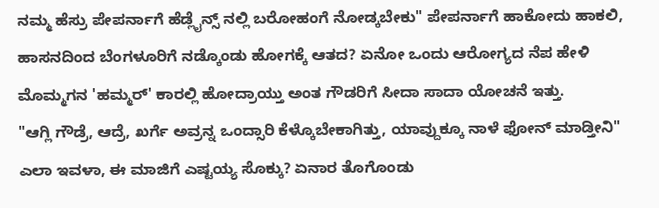ನಮ್ಮ ಹೆಸ್ರು ಪೇಪರ್ನಾಗೆ ಹೆಡ್ಲೈನ್ಸ್ ನಲ್ಲಿ ಬರೋಹಂಗೆ ನೋಡ್ಕಬೇಕು" ಪೇಪರ್ನಾಗೆ ಹಾಕೋದು ಹಾಕಲಿ, ಹಾಸನದಿಂದ ಬೆಂಗಳೂರಿಗೆ ನಡ್ಕೊಂಡು ಹೋಗಕ್ಕೆ ಆತದ? ಏನೋ ಒಂದು ಆರೋಗ್ಯದ ನೆಪ ಹೇಳಿ ಮೊಮ್ಮಗನ 'ಹಮ್ಮರ್' ಕಾರಲ್ಲಿ ಹೋದ್ರಾಯ್ತು ಅಂತ ಗೌಡರಿಗೆ ಸೀದಾ ಸಾದಾ ಯೋಚನೆ ಇತ್ತು.
"ಆಗ್ಲಿ ಗೌಡ್ರೆ, ಆದ್ರೆ, ಖರ್ಗೆ ಅವ್ರನ್ನ ಒಂದ್ಸಾರಿ ಕೆಳ್ಕೊಬೇಕಾಗಿತ್ತು, ಯಾವ್ದುಕ್ಕೂ ನಾಳೆ ಫೋನ್ ಮಾಡ್ತೀನಿ"
ಎಲಾ ಇವಳಾ, ಈ ಮಾಜಿಗೆ ಎಷ್ಟಯ್ಯ ಸೊಕ್ಕು? ಏನಾರ ತೊಗೊಂಡು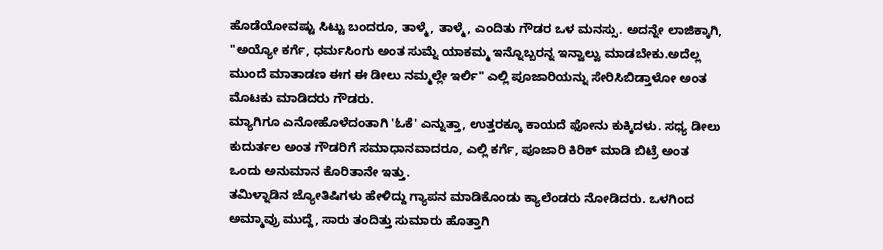ಹೊಡೆಯೋವಷ್ಟು ಸಿಟ್ಟು ಬಂದರೂ, ತಾಳ್ಮೆ, ತಾಳ್ಮೆ, ಎಂದಿತು ಗೌಡರ ಒಳ ಮನಸ್ಸು. ಅದನ್ನೇ ಲಾಜಿಕ್ಕಾಗಿ,
"ಅಯ್ಯೋ ಕರ್ಗೆ, ಧರ್ಮಸಿಂಗು ಅಂತ ಸುಮ್ನೆ ಯಾಕಮ್ಮ ಇನ್ನೊಬ್ಬರನ್ನ ಇನ್ವಾಲ್ವು ಮಾಡಬೇಕು.ಅದೆಲ್ಲ ಮುಂದೆ ಮಾತಾಡಣ ಈಗ ಈ ಡೀಲು ನಮ್ಮಲ್ಲೇ ಇರ್ಲಿ" ಎಲ್ಲಿ ಪೂಜಾರಿಯನ್ನು ಸೇರಿಸಿಬಿಡ್ತಾಳೋ ಅಂತ ಮೊಟಕು ಮಾಡಿದರು ಗೌಡರು.
ಮ್ಯಾಗಿಗೂ ಎನೋಹೊಳೆದಂತಾಗಿ 'ಓಕೆ' ಎನ್ನುತ್ತಾ, ಉತ್ತರಕ್ಕೂ ಕಾಯದೆ ಫೋನು ಕುಕ್ಕಿದಳು. ಸಧ್ಯ ಡೀಲು ಕುದುರ್ತಲ ಅಂತ ಗೌಡರಿಗೆ ಸಮಾಧಾನವಾದರೂ, ಎಲ್ಲಿ ಕರ್ಗೆ, ಪೂಜಾರಿ ಕಿರಿಕ್ ಮಾಡಿ ಬಿಟ್ರೆ ಅಂತ ಒಂದು ಅನುಮಾನ ಕೊರಿತಾನೇ ಇತ್ತು.
ತಮಿಳ್ನಾಡಿನ ಜ್ಯೋತಿಷಿಗಳು ಹೇಳಿದ್ದು ಗ್ಯಾಪನ ಮಾಡಿಕೊಂಡು ಕ್ಯಾಲೆಂಡರು ನೋಡಿದರು. ಒಳಗಿಂದ ಅಮ್ಮಾವ್ರು ಮುದ್ದೆ, ಸಾರು ತಂದಿತ್ತು ಸುಮಾರು ಹೊತ್ತಾಗಿ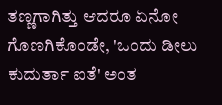ತಣ್ಣಗಾಗಿತ್ತು ಆದರೂ ಏನೋ ಗೊಣಗಿಕೊಂಡೇ, 'ಒಂದು ಡೀಲು ಕುದುರ್ತಾ ಐತೆ' ಅಂತ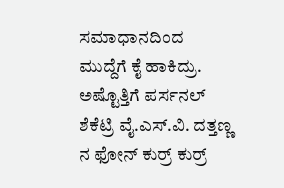ಸಮಾಧಾನದಿಂದ ಮುದ್ದೆಗೆ ಕೈ ಹಾಕಿದ್ರು.
ಅಷ್ಟೊತ್ತಿಗೆ ಪರ್ಸನಲ್ ಶೆಕೆಟ್ರಿ ವೈ.ಎಸ್.ವಿ. ದತ್ತಣ್ಣ ನ ಫೋನ್ ಕುರ್ರ್ ಕುರ್ರ್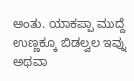ಅಂತು. ಯಾಕಪ್ಪಾ ಮುದ್ದೆ ಉಣ್ಣಕ್ಕೂ ಬಿಡಲ್ವಲ ಇವ್ನು ಅಥವಾ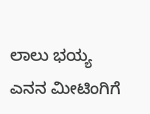ಲಾಲು ಭಯ್ಯ ಎನನ ಮೀಟಿಂಗಿಗೆ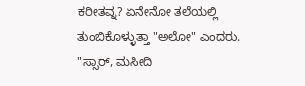ಕರೀತವ್ನ? ಏನೇನೋ ತಲೆಯಲ್ಲಿ ತುಂಬಿಕೊಳ್ಳುತ್ತಾ "ಅಲೋ" ಎಂದರು.
"ಸ್ಸಾರ್, ಮಸೀದಿ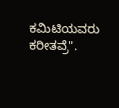ಕಮಿಟಿಯವರು ಕರೀತವ್ರೆ".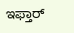ಇಫ್ತಾರ್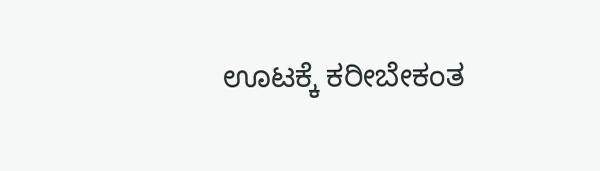ಊಟಕ್ಕೆ ಕರೀಬೇಕಂತ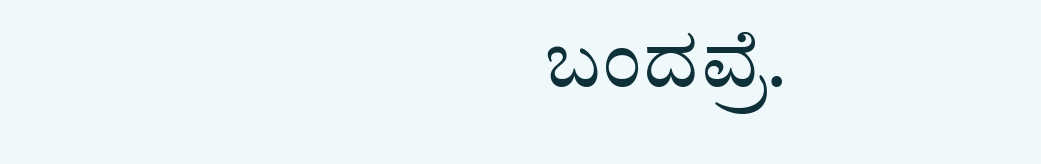ಬಂದವ್ರೆ.